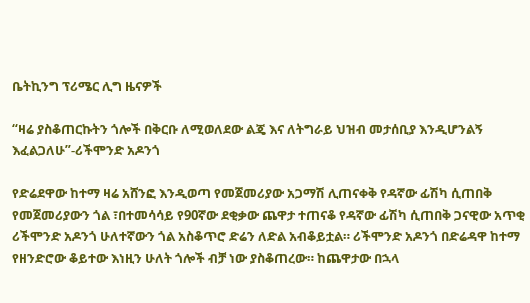ቤትኪንግ ፕሪሜር ሊግ ዜናዎች

“ዛሬ ያስቆጠርኩትን ጎሎች በቅርቡ ለሚወለደው ልጄ እና ለትግራይ ህዝብ መታሰቢያ እንዲሆንልኝ እፈልጋለሁ”-ሪችሞንድ አዶንጎ

የድሬደዋው ከተማ ዛሬ አሸንፎ እንዲወጣ የመጀመሪያው አጋማሽ ሊጠናቀቅ የዳኛው ፊሽካ ሲጠበቅ  የመጀመሪያውን ጎል ፣በተመሳሳይ የ90ኛው ደቂቃው ጨዋታ ተጠናቆ የዳኛው ፊሽካ ሲጠበቅ ጋናዊው አጥቂ  ሪችሞንድ አዶንጎ ሁለተኛውን ጎል አስቆጥሮ ድሬን ለድል አብቆይቷል። ሪችሞንድ አዶንጎ በድሬዳዋ ከተማ የዘንድሮው ቆይተው እነዚን ሁለት ጎሎች ብቻ ነው ያስቆጠረው። ከጨዋታው በኋላ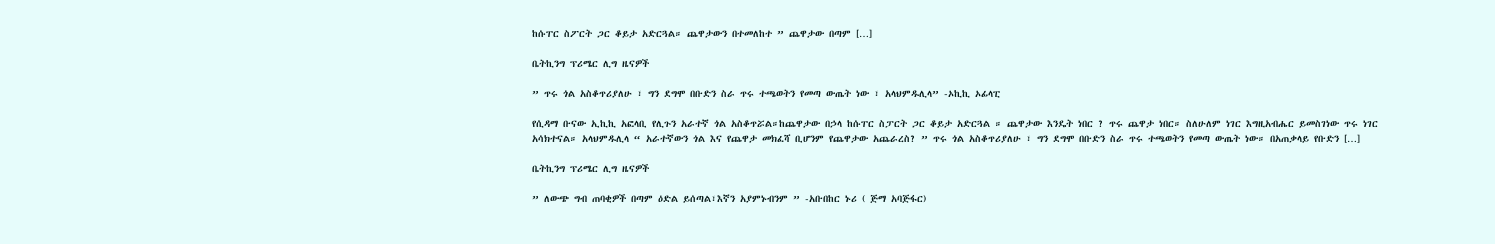ከሱፐር ስፖርት ጋር ቆይታ አድርጓል። ጨዋታውን በተመለከተ ” ጨዋታው በጣም […]

ቤትኪንግ ፕሪሜር ሊግ ዜናዎች

” ጥሩ ጎል አስቆጥሪያለሁ ፣ ግን ደግሞ በቡድን ስራ ጥሩ ተጫወትን የመጣ ውጤት ነው ፣ አላህምዱሊላ” -ኦኪኪ ኦፊላፒ

የሲዳማ ቡናው ኢኪኪ አፎላቢ የሊጉን አራተኛ ጎል አስቆጥሯል።ከጨዋታው በኃላ ከሱፐር ስፓርት ጋር ቆይታ አድርጓል ። ጨዋታው እንዴት ነበር ? ጥሩ ጨዋታ ነበር። ስለሁለም ነገር እግዚአብሔር ይመስገነው ጥሩ ነገር አሳክተናል። አላህምዱሊላ “ አራተኛውን ጎል እና የጨዋታ መክፈሻ ቢሆንም የጨዋታው አጨራረስ? ” ጥሩ ጎል አስቆጥሪያለሁ ፣ ግን ደግሞ በቡድን ስራ ጥሩ ተጫወትን የመጣ ውጤት ነው። በአጠቃላይ የቡድን […]

ቤትኪንግ ፕሪሜር ሊግ ዜናዎች

” ለውጭ ግብ ጠባቂዎች በጣም ዕድል ይሰጣል፣እኛን አያምኑብንም ” -አቡበከር ኑሪ ( ጅማ አባጅፋር)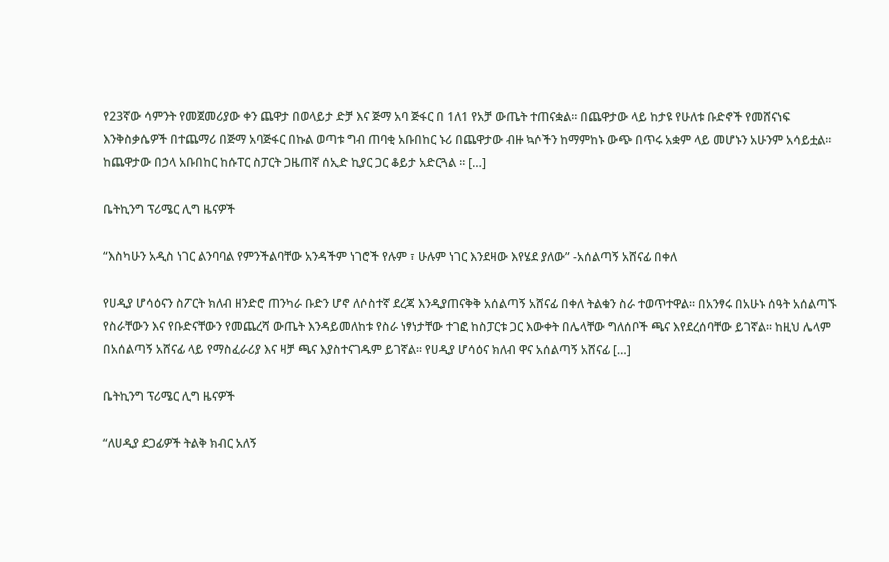የ23ኛው ሳምንት የመጀመሪያው ቀን ጨዋታ በወላይታ ድቻ እና ጅማ አባ ጅፋር በ 1ለ1 የአቻ ውጤት ተጠናቋል። በጨዋታው ላይ ከታዩ የሁለቱ ቡድኖች የመሸናነፍ እንቅስቃሴዎች በተጨማሪ በጅማ አባጅፋር በኩል ወጣቱ ግብ ጠባቂ አቡበከር ኑሪ በጨዋታው ብዙ ኳሶችን ከማምከኑ ውጭ በጥሩ አቋም ላይ መሆኑን አሁንም አሳይቷል። ከጨዋታው በኃላ አቡበከር ከሱፐር ስፓርት ጋዜጠኛ ሰኢድ ኪያር ጋር ቆይታ አድርጓል ። […]

ቤትኪንግ ፕሪሜር ሊግ ዜናዎች

“እስካሁን አዲስ ነገር ልንባባል የምንችልባቸው አንዳችም ነገሮች የሉም ፣ ሁሉም ነገር እንደዛው እየሄደ ያለው” -አሰልጣኝ አሸናፊ በቀለ

የሀዲያ ሆሳዕናን ስፖርት ክለብ ዘንድሮ ጠንካራ ቡድን ሆኖ ለሶስተኛ ደረጃ እንዲያጠናቅቅ አሰልጣኝ አሸናፊ በቀለ ትልቁን ስራ ተወጥተዋል። በአንፃሩ በአሁኑ ሰዓት አሰልጣኙ የስራቸውን እና የቡድናቸውን የመጨረሻ ውጤት እንዳይመለከቱ የስራ ነፃነታቸው ተገፎ ከስፓርቱ ጋር እውቀት በሌላቸው ግለሰቦች ጫና እየደረሰባቸው ይገኛል። ከዚህ ሌላም በአሰልጣኝ አሸናፊ ላይ የማስፈራሪያ እና ዛቻ ጫና እያስተናገዱም ይገኛል። የሀዲያ ሆሳዕና ክለብ ዋና አሰልጣኝ አሸናፊ […]

ቤትኪንግ ፕሪሜር ሊግ ዜናዎች

“ለሀዲያ ደጋፊዎች ትልቅ ክብር አለኝ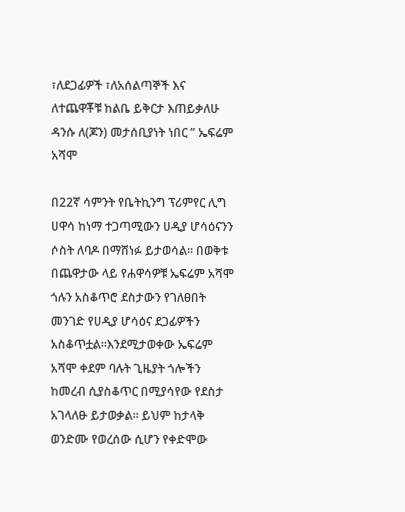፣ለደጋፊዎች ፣ለአሰልጣኞች እና ለተጨዋቾቹ ከልቤ ይቅርታ እጠይቃለሁ ዳንሱ ለ(ጆን) መታሰቢያነት ነበር ” ኤፍሬም አሻሞ

በ22ኛ ሳምንት የቤትኪንግ ፕሪምየር ሊግ ሀዋሳ ከነማ ተጋጣሚውን ሀዲያ ሆሳዕናንን ሶስት ለባዶ በማሸነፉ ይታወሳል። በወቅቱ በጨዋታው ላይ የሐዋሳዎቹ ኤፍሬም አሻሞ ጎሉን አስቆጥሮ ደስታውን የገለፀበት መንገድ የሀዲያ ሆሳዕና ደጋፊዎችን አስቆጥቷል።እንደሚታወቀው ኤፍሬም አሻሞ ቀደም ባሉት ጊዜያት ጎሎችን ከመረብ ሲያስቆጥር በሚያሳየው የደስታ አገላለፁ ይታወቃል። ይህም ከታላቅ ወንድሙ የወረሰው ሲሆን የቀድሞው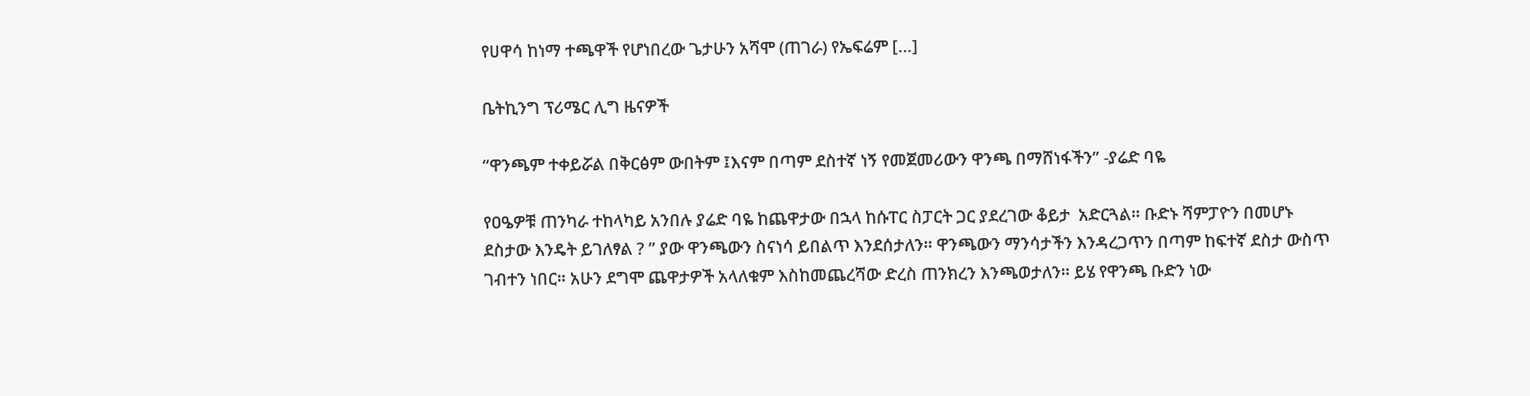የሀዋሳ ከነማ ተጫዋች የሆነበረው ጌታሁን አሻሞ (ጠገራ) የኤፍሬም […]

ቤትኪንግ ፕሪሜር ሊግ ዜናዎች

“ዋንጫም ተቀይሯል በቅርፅም ውበትም ፤እናም በጣም ደስተኛ ነኝ የመጀመሪውን ዋንጫ በማሸነፋችን” -ያሬድ ባዬ

የዐዔዎቹ ጠንካራ ተከላካይ አንበሉ ያሬድ ባዬ ከጨዋታው በኋላ ከሱፐር ስፓርት ጋር ያደረገው ቆይታ  አድርጓል። ቡድኑ ሻምፓዮን በመሆኑ ደስታው እንዴት ይገለፃል ? ” ያው ዋንጫውን ስናነሳ ይበልጥ እንደሰታለን። ዋንጫውን ማንሳታችን እንዳረጋጥን በጣም ከፍተኛ ደስታ ውስጥ ገብተን ነበር። አሁን ደግሞ ጨዋታዎች አላለቁም እስከመጨረሻው ድረስ ጠንክረን እንጫወታለን። ይሄ የዋንጫ ቡድን ነው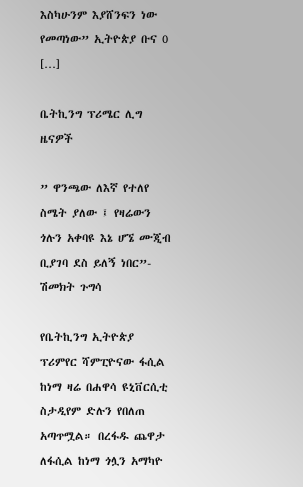እስካሁንም እያሸንፍን ነው የመጣነው” ኢትዮጵያ ቡና 0 […]

ቤትኪንግ ፕሪሜር ሊግ ዜናዎች

” ዋንጫው ለእኛ የተለየ ስሜት ያለው ፤ የዛሬውን ጎሉን አቀባዩ እኔ ሆኜ ሙጂብ ቢያገባ ደስ ይለኝ ነበር”- ሽመክት ጉግሳ

የቤትኪንግ ኢትዮጵያ ፕሪምየር ሻምፒዮናው ፋሲል ከነማ ዛሬ በሐዋሳ ዩኒቨርሲቲ ስታዲየም ድሉን የበለጠ አጣጥሟል። በረፋዱ ጨዋታ ለፋሲል ከነማ ጎሏን አማካዮ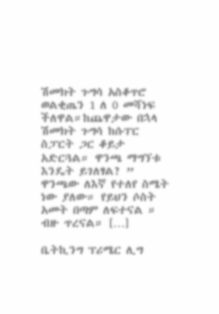ሽመክት ጉግሳ አስቆጥሮ ወልቂጤን 1 ለ 0 መሻነፍ ችለዋል።ከጨዋታው በኋላ ሽመክት ጉግሳ ከሱፐር ስፓርት ጋር ቆይታ አድርጓል። ዋንጫ ማግኘቱ እንዴት ይገለፃል? ” ዋንጫው ለእኛ የተለየ ስሜት ነው ያለው። የይህን ሶስት አመት በጣም ለፍተናል ። ብዙ ጥረናል። […]

ቤትኪንግ ፕሪሜር ሊግ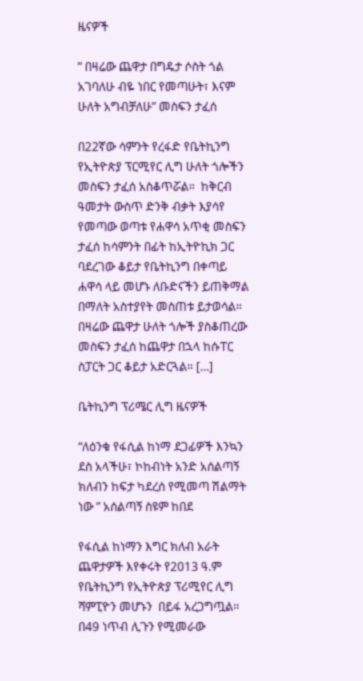ዜናዎች

” በዛሬው ጨዋታ በግዴታ ሶስት ጎል አገባለሁ ብዬ ነበር የመጣሁት፣ እናም ሁለት አግብቻለሁ” መስፍን ታፈሰ

በ22ኛው ሳምንት የረፋድ የቤትኪንግ የኢትዮጵያ ፕርሚየር ሊግ ሁለት ጎሎችን መስፍን ታፈሰ አስቆጥሯል።  ከቅርብ ዓመታት ውስጥ ድንቅ ብቃት እያሳየ የመጣው ወጣቱ የሐዋሳ አጥቂ መስፍን ታፈሰ ከሳምንት በፊት ከኢትዮኪክ ጋር ባደረገው ቆይታ የቤትኪንግ በቀጣይ ሐዋሳ ላይ መሆኑ ለቡድናችን ይጠቅማል በማለት አስተያየት መስጠቱ ይታወሳል። በዛሬው ጨዋታ ሁለት ጎሎች ያስቆጠረው መስፍን ታፈሰ ከጨዋታ በኋላ ከሱፐር ስፓርት ጋር ቆይታ አድርጓል። […]

ቤትኪንግ ፕሪሜር ሊግ ዜናዎች

“ለዕንቁ የፋሲል ከነማ ደጋፊዎች እንኳን ደስ አላችሁ፣ ኮከብነት አንድ አሰልጣኝ ክለብን ከፍታ ካደረሰ የሚመጣ ሽልማት ነው ” አሰልጣኝ ስዩም ከበደ

የፋሲል ከነማን እግር ክለብ አራት ጨዋታዎች እየቀሩት የ2013 ዓ.ም የቤትኪንግ የኢትዮጵያ ፕሪሚየር ሊግ ሻምፒዮን መሆኑን  በይፋ አረጋግጧል። በ49 ነጥብ ሊጉን የሚመራው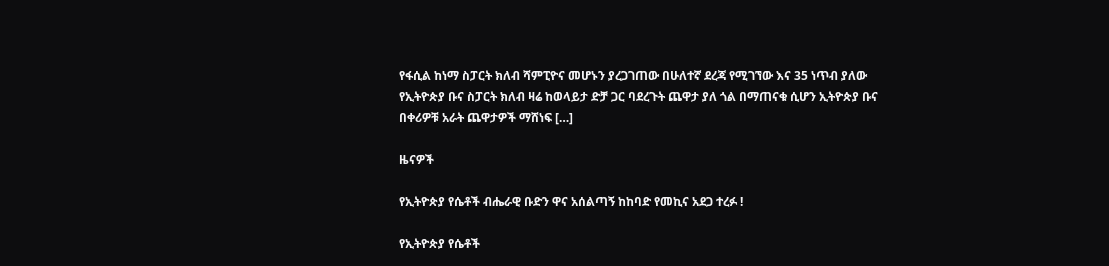የፋሲል ከነማ ስፓርት ክለብ ሻምፒዮና መሆኑን ያረጋገጠው በሁለተኛ ደረጃ የሚገኘው እና 35 ነጥብ ያለው የኢትዮጵያ ቡና ስፓርት ክለብ ዛሬ ከወላይታ ድቻ ጋር ባደረጉት ጨዋታ ያለ ጎል በማጠናቁ ሲሆን ኢትዮጵያ ቡና በቀሪዎቹ አራት ጨዋታዎች ማሸነፍ […]

ዜናዎች

የኢትዮጵያ የሴቶች ብሔራዊ ቡድን ዋና አሰልጣኝ ከከባድ የመኪና አደጋ ተረፉ !

የኢትዮጵያ የሴቶች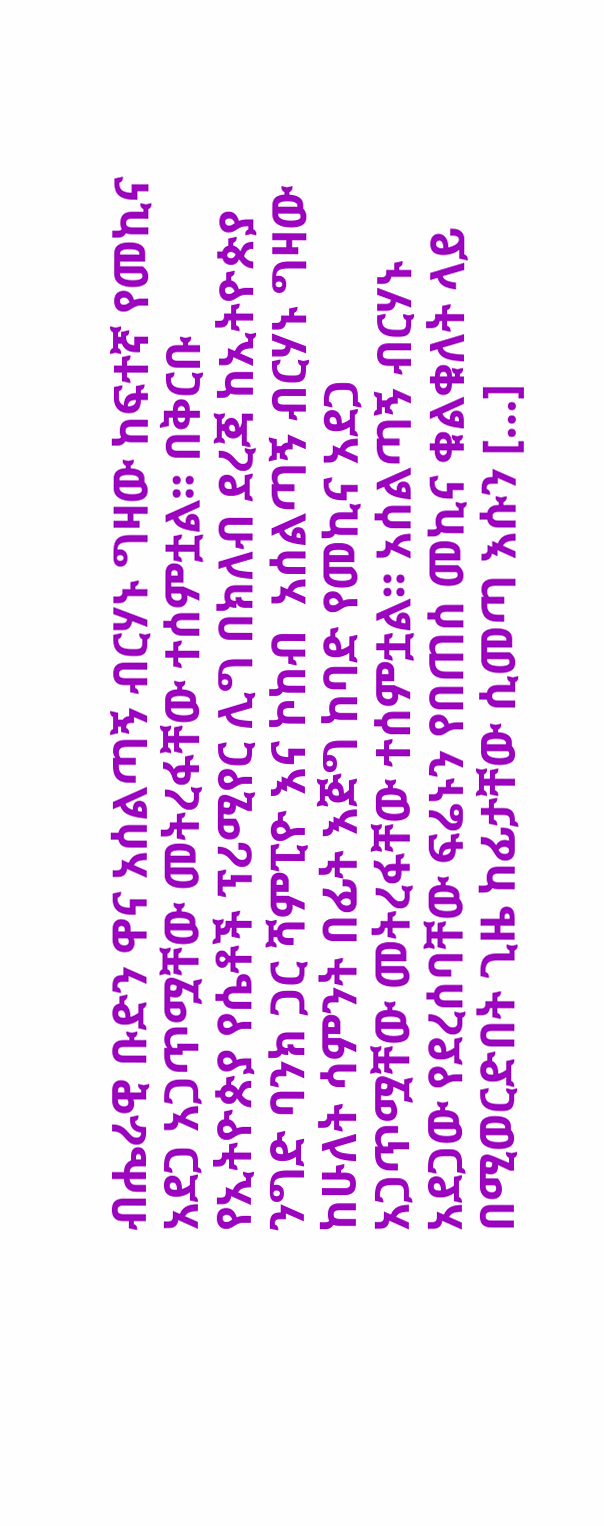ብሔራዊ ቡድን ዋና አሰልጣኝ ብርሃኑ ግዛው ከፍተኛ የመኪና አደጋ አጋጥሟቸው መትረፋቸው ተሰምቷል። በቅርቡ የኢትዮጵያ የሴቶች ፕሪሚየር ሊግ በክለብ ደረጃ ከኢትዮጵያ ንግድ ባንክ ጋር ሻምፒዮ እና ኮከብ  አሰልጣኝ ብርሃኑ ግዛው ከሁለት ሳምንት በፊት እጅግ ከባድ የመኪና አደጋ አጋጥሟቸው መትረፋቸው ተሰምቷል። አሰልጣኝ ብርሃኑ አደጋው የደረሰባቸው ፍሬኑን የበጠሰ መኪና ቁልቁለት ላይ በሚወርድበት ጊዜ ከፊታቸው ሲመጣ እሱን […]